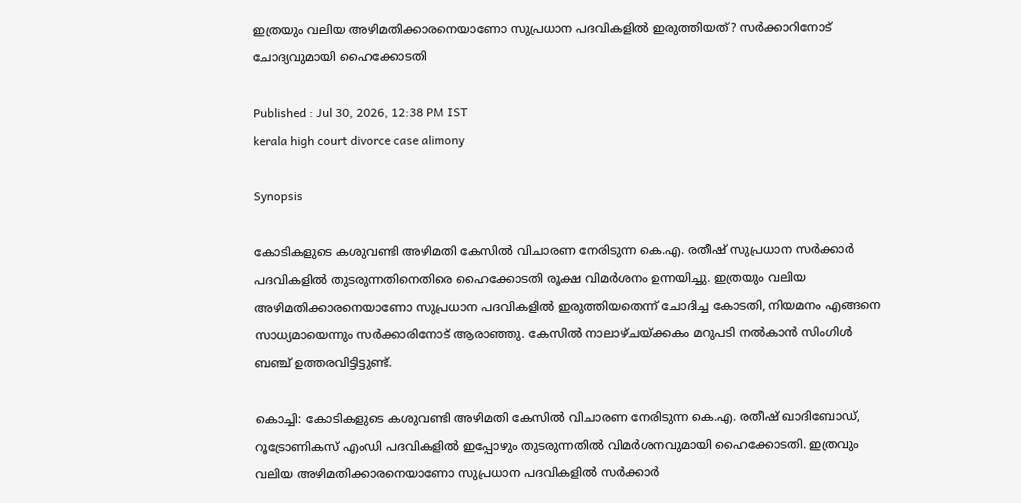ഇത്രയും വലിയ അഴിമതിക്കാരനെയാണോ സുപ്രധാന പദവികളിൽ ഇരുത്തിയത്? സർക്കാറിനോട് ചോദ്യവുമായി ഹൈക്കോടതി

Published : Jul 30, 2026, 12:38 PM IST
kerala high court divorce case alimony

Synopsis

കോടികളുടെ കശുവണ്ടി അഴിമതി കേസിൽ വിചാരണ നേരിടുന്ന കെ.എ. രതീഷ് സുപ്രധാന സർക്കാർ പദവികളിൽ തുടരുന്നതിനെതിരെ ഹൈക്കോടതി രൂക്ഷ വിമർശനം ഉന്നയിച്ചു. ഇത്രയും വലിയ അഴിമതിക്കാരനെയാണോ സുപ്രധാന പദവികളിൽ ഇരുത്തിയതെന്ന് ചോദിച്ച കോടതി, നിയമനം എങ്ങനെ സാധ്യമായെന്നും സർക്കാരിനോട് ആരാഞ്ഞു. കേസിൽ നാലാഴ്ചയ്ക്കകം മറുപടി നൽകാൻ സിംഗിൾ ബഞ്ച് ഉത്തരവിട്ടിട്ടുണ്ട്.

കൊച്ചി: കോടികളുടെ കശുവണ്ടി അഴിമതി കേസിൽ വിചാരണ നേരിടുന്ന കെ.എ. രതീഷ് ഖാദിബോ‍ഡ്, റൂട്രോണികസ് എംഡി പദവികളിൽ ഇപ്പോഴും തുടരുന്നതിൽ വിമർശനവുമായി ഹൈക്കോടതി. ഇത്രവും വലിയ അഴിമതിക്കാരനെയാണോ സുപ്രധാന പദവികളിൽ സർക്കാർ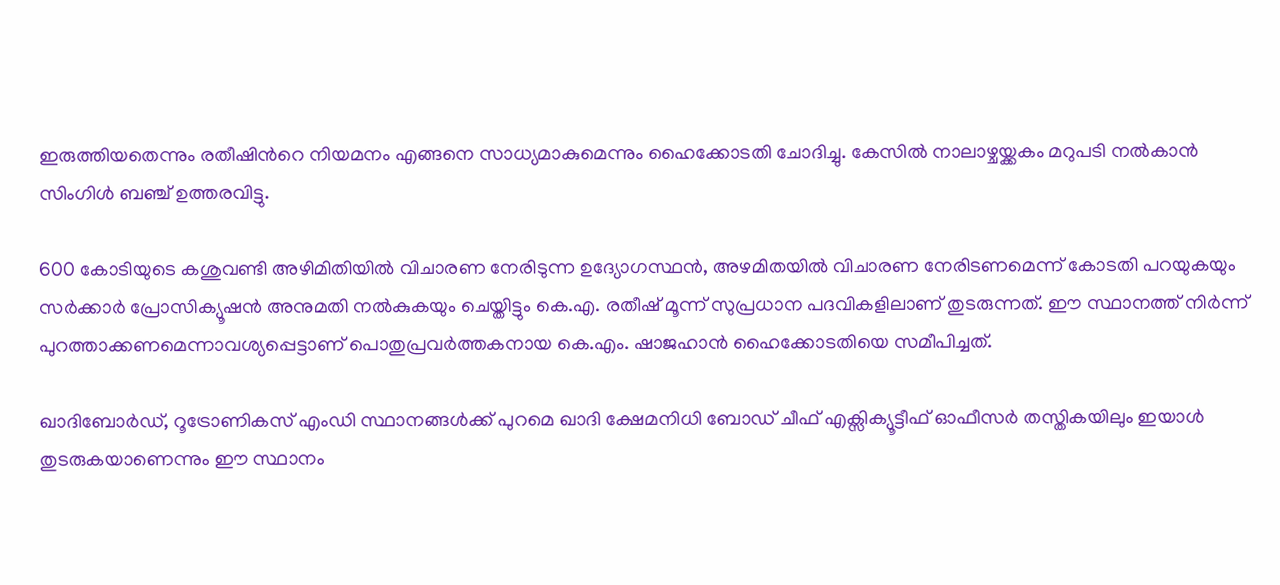ഇരുത്തിയതെന്നും രതീഷിന്‍റെ നിയമനം എങ്ങനെ സാധ്യമാകുമെന്നും ഹൈക്കോടതി ചോദിച്ചു. കേസിൽ നാലാഴ്ചയ്ക്കകം മറുപടി നൽകാൻ സിംഗിൾ ബഞ്ച് ഉത്തരവിട്ടു.

600 കോടിയുടെ കശുവണ്ടി അഴിമിതിയിൽ വിചാരണ നേരിടുന്ന ഉദ്യോഗസ്ഥൻ, അഴമിതയിൽ വിചാരണ നേരിടണമെന്ന് കോടതി പറയുകയും സർക്കാർ പ്രോസിക്യൂഷൻ അനുമതി നൽകുകയും ചെയ്തിട്ടും കെ.എ. രതീഷ് മൂന്ന് സുപ്രധാന പദവികളിലാണ് തുടരുന്നത്. ഈ സ്ഥാനത്ത് നിർന്ന് പുറത്താക്കണമെന്നാവശ്യപ്പെട്ടാണ് പൊതുപ്രവർത്തകനായ കെ.എം. ഷാജഹാൻ ഹൈക്കോടതിയെ സമീപിച്ചത്.

ഖാദിബോർഡ്, റൂട്രോണികസ് എംഡി സ്ഥാനങ്ങൾക്ക് പുറമെ ഖാദി ക്ഷേമനിധി ബോ‍ഡ് ചീഫ് എക്സിക്യൂട്ടീഫ് ഓഫീസർ തസ്തികയിലും ഇയാൾ തുടരുകയാണെന്നും ഈ സ്ഥാനം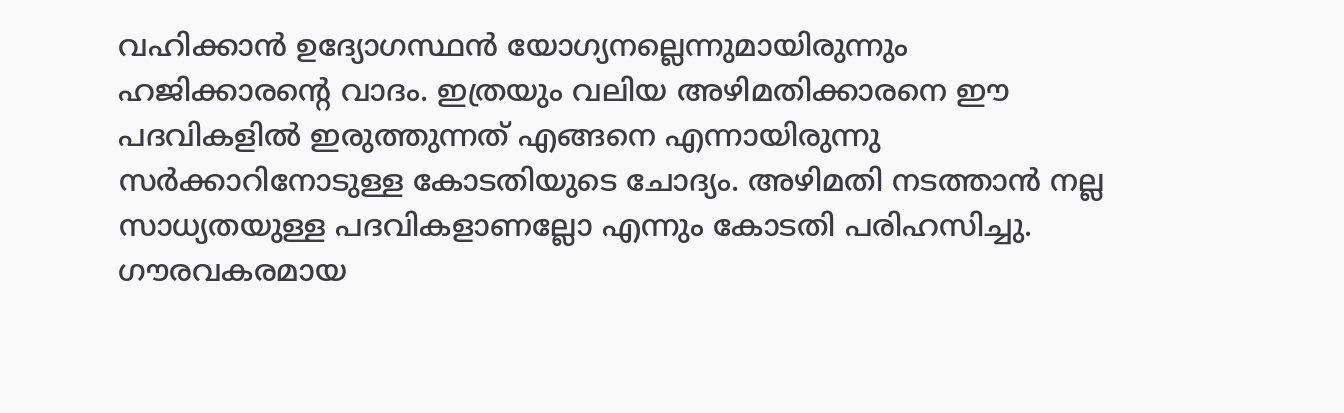വഹിക്കാൻ ഉദ്യോഗസ്ഥൻ യോഗ്യനല്ലെന്നുമായിരുന്നും ഹ‍ജിക്കാരന്‍റെ വാദം. ഇത്രയും വലിയ അഴിമതിക്കാരനെ ഈ പദവികളിൽ ഇരുത്തുന്നത് എങ്ങനെ എന്നായിരുന്നു സർക്കാറിനോടുള്ള കോടതിയുടെ ചോദ്യം. അഴിമതി നടത്താൻ നല്ല സാധ്യതയുള്ള പദവികളാണല്ലോ എന്നും കോടതി പരിഹസിച്ചു. ഗൗരവകരമായ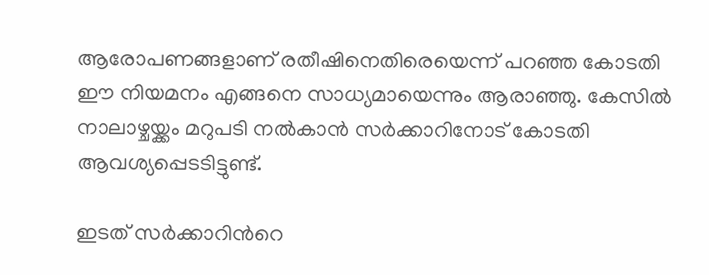ആരോപണങ്ങളാണ് രതീഷിനെതിരെയെന്ന് പറഞ്ഞ കോടതി ഈ നിയമനം എങ്ങനെ സാധ്യമായെന്നും ആരാഞ്ഞു. കേസിൽ നാലാഴ്ചയ്ക്കം മറുപടി നൽകാൻ സർക്കാറിനോട് കോടതി ആവശ്യപ്പെടടിട്ടുണ്ട്.

ഇടത് സർക്കാറിന്‍റെ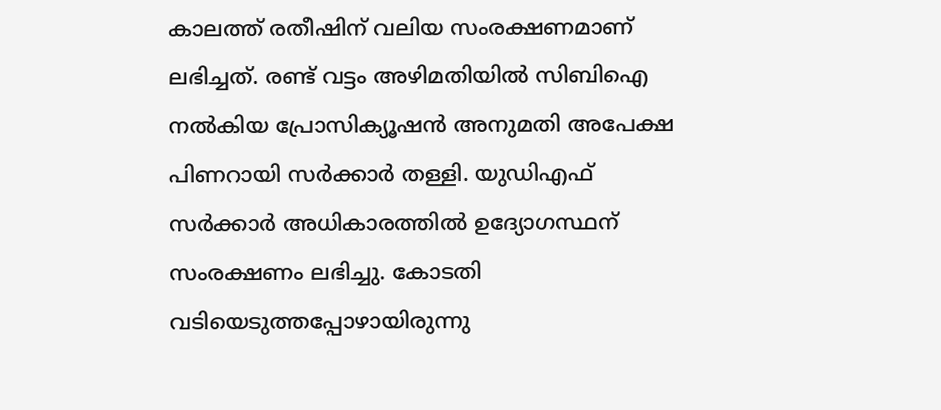കാലത്ത് രതീഷിന് വലിയ സംരക്ഷണമാണ് ലഭിച്ചത്. രണ്ട് വട്ടം അഴിമതിയിൽ സിബിഐ നൽകിയ പ്രോസിക്യൂഷൻ അനുമതി അപേക്ഷ പിണറായി സർക്കാർ തള്ളി. യുഡിഎഫ് സർക്കാർ അധികാരത്തിൽ ഉദ്യോഗസ്ഥന് സംരക്ഷണം ലഭിച്ചു. കോടതി വടിയെടുത്തപ്പോഴായിരുന്നു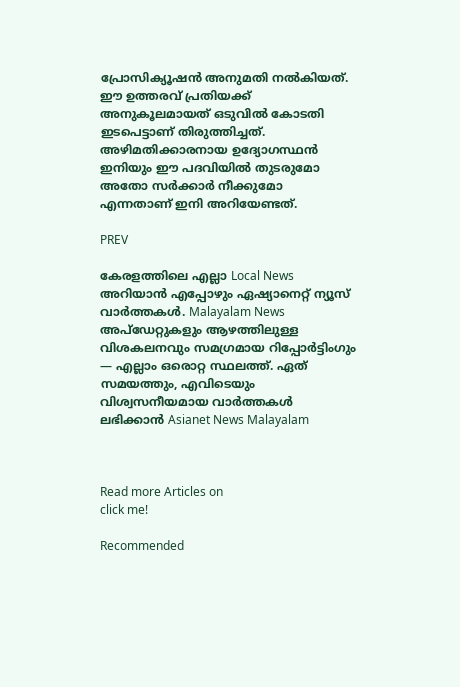പ്രോസിക്യൂഷൻ അനുമതി നൽകിയത്. ഈ ഉത്തരവ് പ്രതിയക്ക് അനുകൂലമായത് ഒടുവിൽ കോടതി ഇടപെട്ടാണ് തിരുത്തിച്ചത്. അഴിമതിക്കാരനായ ഉദ്യോഗസ്ഥൻ ഇനിയും ഈ പദവിയിൽ തുടരുമോ അതോ സർക്കാർ നീക്കുമോ എന്നതാണ് ഇനി അറിയേണ്ടത്.

PREV

കേരളത്തിലെ എല്ലാ Local News അറിയാൻ എപ്പോഴും ഏഷ്യാനെറ്റ് ന്യൂസ് വാർത്തകൾ. Malayalam News  അപ്‌ഡേറ്റുകളും ആഴത്തിലുള്ള വിശകലനവും സമഗ്രമായ റിപ്പോർട്ടിംഗും — എല്ലാം ഒരൊറ്റ സ്ഥലത്ത്. ഏത് സമയത്തും, എവിടെയും വിശ്വസനീയമായ വാർത്തകൾ ലഭിക്കാൻ Asianet News Malayalam



Read more Articles on
click me!

Recommended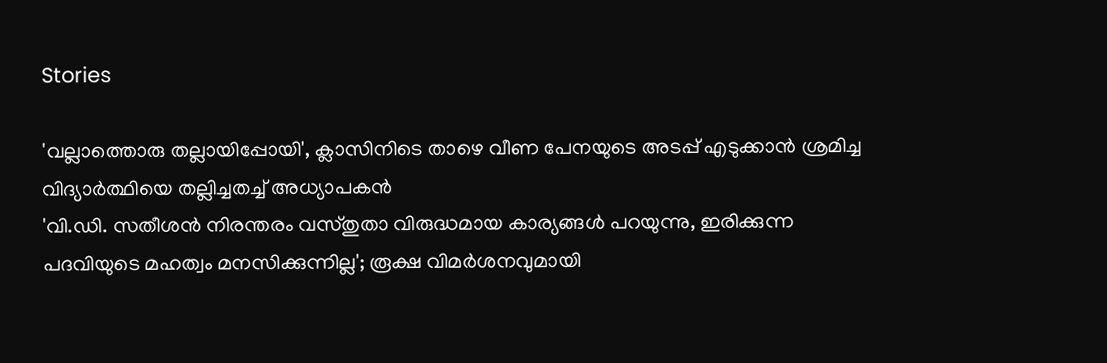Stories

'വല്ലാത്തൊരു തല്ലായിപ്പോയി', ക്ലാസിനിടെ താഴെ വീണ പേനയുടെ അടപ്പ് എടുക്കാൻ ശ്രമിച്ച വിദ്യാർത്ഥിയെ തല്ലിച്ചതച്ച് അധ്യാപകൻ
'വി.ഡി. സതീശൻ നിരന്തരം വസ്തുതാ വിരുദ്ധമായ കാര്യങ്ങൾ പറയുന്നു, ഇരിക്കുന്ന പദവിയുടെ മഹത്വം മനസിക്കുന്നില്ല'; രൂക്ഷ വിമർശനവുമായി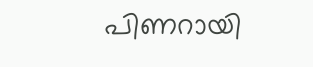പിണറായി